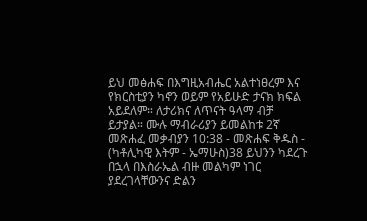ይህ መፅሐፍ በእግዚአብሔር አልተነፀረም እና የክርስቲያን ካኖን ወይም የአይሁድ ታናክ ክፍል አይደለም። ለታሪክና ለጥናት ዓላማ ብቻ ይታያል። ሙሉ ማብራሪያን ይመልከቱ 2ኛ መጽሐፈ መቃብያን 10:38 - መጽሐፍ ቅዱስ - (ካቶሊካዊ እትም - ኤማሁስ)38 ይህንን ካደረጉ በኋላ በእስራኤል ብዙ መልካም ነገር ያደረገላቸውንና ድልን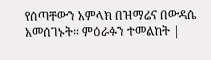የሰጣቸውን አምላክ በዝማሬና በውዳሴ አመሰገኑት። ምዕራፉን ተመልከት |